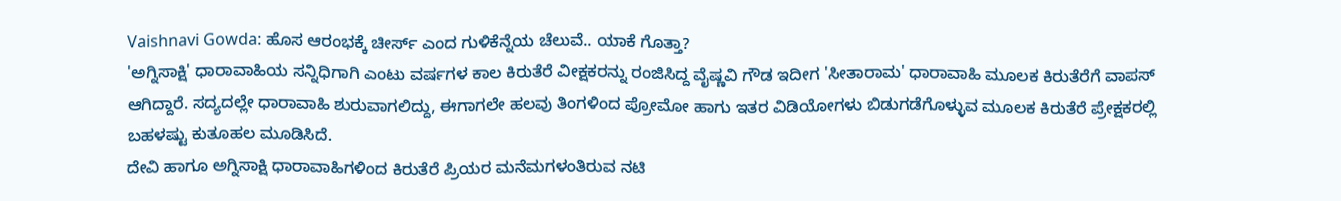Vaishnavi Gowda: ಹೊಸ ಆರಂಭಕ್ಕೆ ಚೀರ್ಸ್ ಎಂದ ಗುಳಿಕೆನ್ನೆಯ ಚೆಲುವೆ.. ಯಾಕೆ ಗೊತ್ತಾ?
'ಅಗ್ನಿಸಾಕ್ಷಿ' ಧಾರಾವಾಹಿಯ ಸನ್ನಿಧಿಗಾಗಿ ಎಂಟು ವರ್ಷಗಳ ಕಾಲ ಕಿರುತೆರೆ ವೀಕ್ಷಕರನ್ನು ರಂಜಿಸಿದ್ದ ವೈಷ್ಣವಿ ಗೌಡ ಇದೀಗ 'ಸೀತಾರಾಮ' ಧಾರಾವಾಹಿ ಮೂಲಕ ಕಿರುತೆರೆಗೆ ವಾಪಸ್ ಆಗಿದ್ದಾರೆ. ಸದ್ಯದಲ್ಲೇ ಧಾರಾವಾಹಿ ಶುರುವಾಗಲಿದ್ದು, ಈಗಾಗಲೇ ಹಲವು ತಿಂಗಳಿಂದ ಪ್ರೋಮೋ ಹಾಗು ಇತರ ವಿಡಿಯೋಗಳು ಬಿಡುಗಡೆಗೊಳ್ಳುವ ಮೂಲಕ ಕಿರುತೆರೆ ಪ್ರೇಕ್ಷಕರಲ್ಲಿ ಬಹಳಷ್ಟು ಕುತೂಹಲ ಮೂಡಿಸಿದೆ.
ದೇವಿ ಹಾಗೂ ಅಗ್ನಿಸಾಕ್ಷಿ ಧಾರಾವಾಹಿಗಳಿಂದ ಕಿರುತೆರೆ ಪ್ರಿಯರ ಮನೆಮಗಳಂತಿರುವ ನಟಿ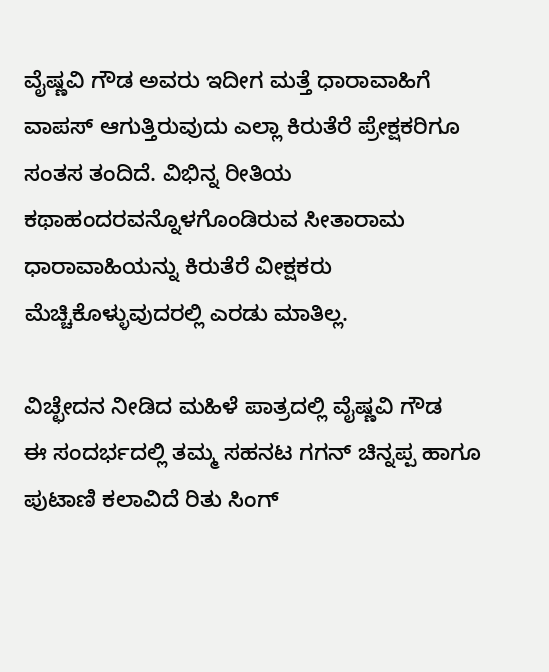ವೈಷ್ಣವಿ ಗೌಡ ಅವರು ಇದೀಗ ಮತ್ತೆ ಧಾರಾವಾಹಿಗೆ ವಾಪಸ್ ಆಗುತ್ತಿರುವುದು ಎಲ್ಲಾ ಕಿರುತೆರೆ ಪ್ರೇಕ್ಷಕರಿಗೂ ಸಂತಸ ತಂದಿದೆ. ವಿಭಿನ್ನ ರೀತಿಯ ಕಥಾಹಂದರವನ್ನೊಳಗೊಂಡಿರುವ ಸೀತಾರಾಮ ಧಾರಾವಾಹಿಯನ್ನು ಕಿರುತೆರೆ ವೀಕ್ಷಕರು ಮೆಚ್ಚಿಕೊಳ್ಳುವುದರಲ್ಲಿ ಎರಡು ಮಾತಿಲ್ಲ.

ವಿಚ್ಛೇದನ ನೀಡಿದ ಮಹಿಳೆ ಪಾತ್ರದಲ್ಲಿ ವೈಷ್ಣವಿ ಗೌಡ
ಈ ಸಂದರ್ಭದಲ್ಲಿ ತಮ್ಮ ಸಹನಟ ಗಗನ್ ಚಿನ್ನಪ್ಪ ಹಾಗೂ ಪುಟಾಣಿ ಕಲಾವಿದೆ ರಿತು ಸಿಂಗ್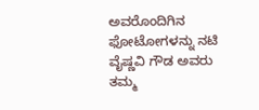ಅವರೊಂದಿಗಿನ ಫೋಟೋಗಳನ್ನು ನಟಿ ವೈಷ್ಣವಿ ಗೌಡ ಅವರು ತಮ್ಮ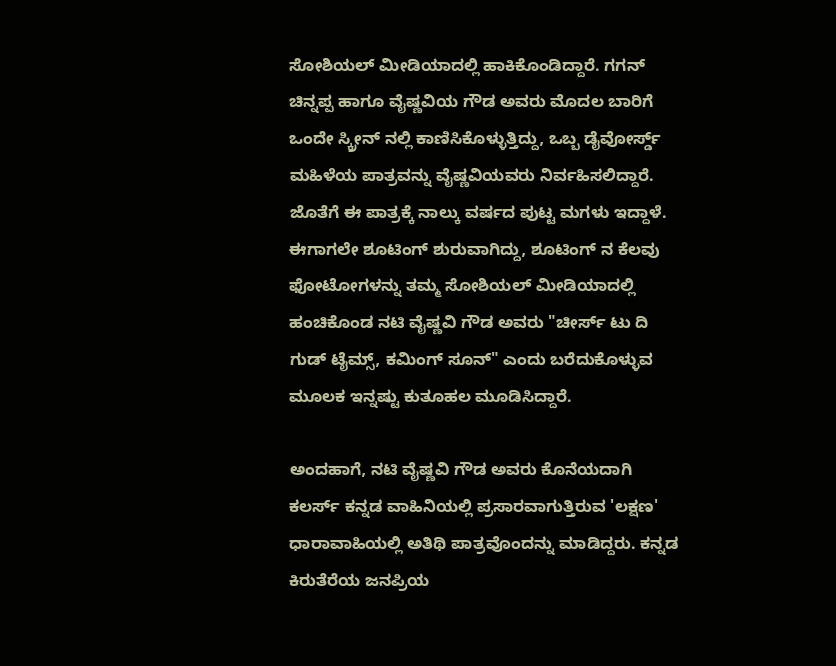ಸೋಶಿಯಲ್ ಮೀಡಿಯಾದಲ್ಲಿ ಹಾಕಿಕೊಂಡಿದ್ದಾರೆ. ಗಗನ್ ಚಿನ್ನಪ್ಪ ಹಾಗೂ ವೈಷ್ಣವಿಯ ಗೌಡ ಅವರು ಮೊದಲ ಬಾರಿಗೆ ಒಂದೇ ಸ್ಕ್ರೀನ್ ನಲ್ಲಿ ಕಾಣಿಸಿಕೊಳ್ಳುತ್ತಿದ್ದು, ಒಬ್ಬ ಡೈವೋರ್ಸ್ಡ್ ಮಹಿಳೆಯ ಪಾತ್ರವನ್ನು ವೈಷ್ಣವಿಯವರು ನಿರ್ವಹಿಸಲಿದ್ದಾರೆ. ಜೊತೆಗೆ ಈ ಪಾತ್ರಕ್ಕೆ ನಾಲ್ಕು ವರ್ಷದ ಪುಟ್ಟ ಮಗಳು ಇದ್ದಾಳೆ.
ಈಗಾಗಲೇ ಶೂಟಿಂಗ್ ಶುರುವಾಗಿದ್ದು, ಶೂಟಿಂಗ್ ನ ಕೆಲವು ಫೋಟೋಗಳನ್ನು ತಮ್ಮ ಸೋಶಿಯಲ್ ಮೀಡಿಯಾದಲ್ಲಿ ಹಂಚಿಕೊಂಡ ನಟಿ ವೈಷ್ಣವಿ ಗೌಡ ಅವರು "ಚೀರ್ಸ್ ಟು ದಿ ಗುಡ್ ಟೈಮ್ಸ್, ಕಮಿಂಗ್ ಸೂನ್" ಎಂದು ಬರೆದುಕೊಳ್ಳುವ ಮೂಲಕ ಇನ್ನಷ್ಟು ಕುತೂಹಲ ಮೂಡಿಸಿದ್ದಾರೆ.

ಅಂದಹಾಗೆ, ನಟಿ ವೈಷ್ಣವಿ ಗೌಡ ಅವರು ಕೊನೆಯದಾಗಿ ಕಲರ್ಸ್ ಕನ್ನಡ ವಾಹಿನಿಯಲ್ಲಿ ಪ್ರಸಾರವಾಗುತ್ತಿರುವ 'ಲಕ್ಷಣ' ಧಾರಾವಾಹಿಯಲ್ಲಿ ಅತಿಥಿ ಪಾತ್ರವೊಂದನ್ನು ಮಾಡಿದ್ದರು. ಕನ್ನಡ ಕಿರುತೆರೆಯ ಜನಪ್ರಿಯ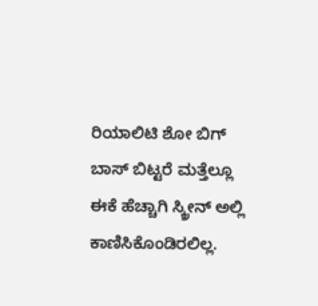ರಿಯಾಲಿಟಿ ಶೋ ಬಿಗ್ ಬಾಸ್ ಬಿಟ್ಟರೆ ಮತ್ತೆಲ್ಲೂ ಈಕೆ ಹೆಚ್ಚಾಗಿ ಸ್ಕ್ರೀನ್ ಅಲ್ಲಿ ಕಾಣಿಸಿಕೊಂಡಿರಲಿಲ್ಲ.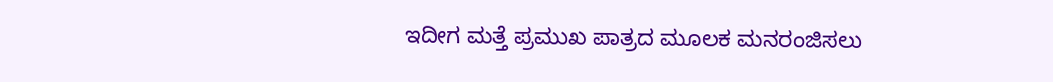ಇದೀಗ ಮತ್ತೆ ಪ್ರಮುಖ ಪಾತ್ರದ ಮೂಲಕ ಮನರಂಜಿಸಲು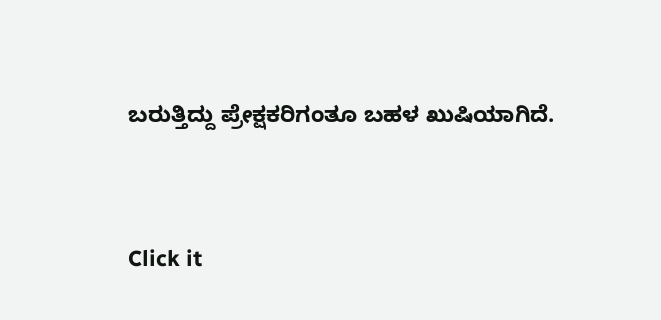ಬರುತ್ತಿದ್ದು ಪ್ರೇಕ್ಷಕರಿಗಂತೂ ಬಹಳ ಖುಷಿಯಾಗಿದೆ.


Click it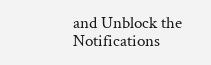and Unblock the Notifications